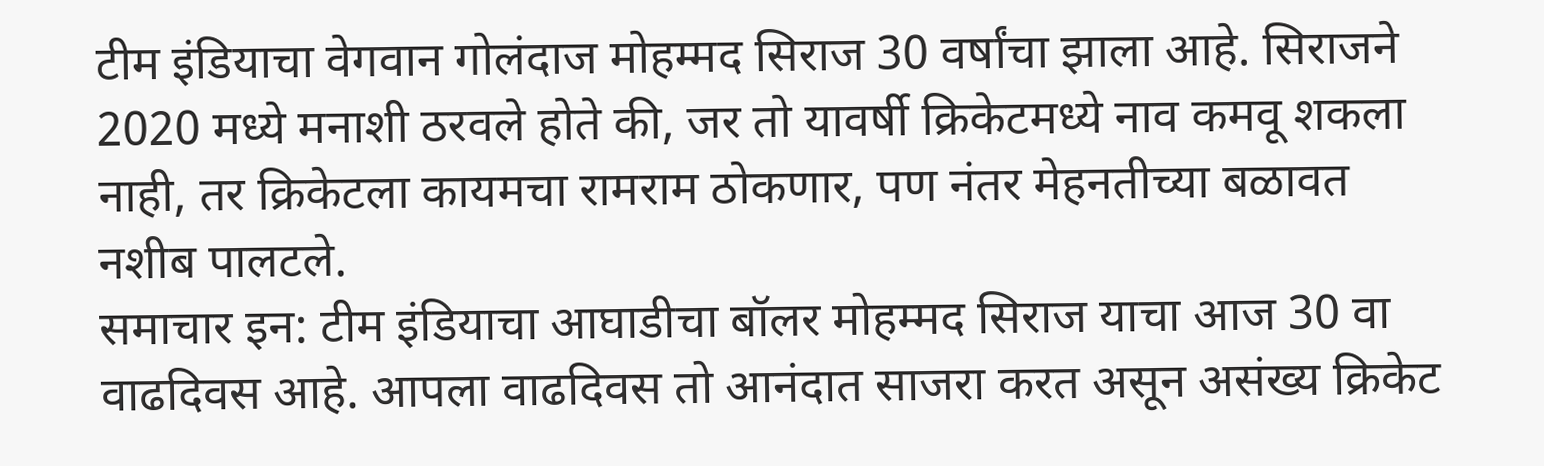टीम इंडियाचा वेगवान गोलंदाज मोहम्मद सिराज 30 वर्षांचा झाला आहे. सिराजने 2020 मध्ये मनाशी ठरवले होते की, जर तो यावर्षी क्रिकेटमध्ये नाव कमवू शकला नाही, तर क्रिकेटला कायमचा रामराम ठोकणार, पण नंतर मेहनतीच्या बळावत नशीब पालटले.
समाचार इन: टीम इंडियाचा आघाडीचा बॉलर मोहम्मद सिराज याचा आज 30 वा वाढदिवस आहे. आपला वाढदिवस तो आनंदात साजरा करत असून असंख्य क्रिकेट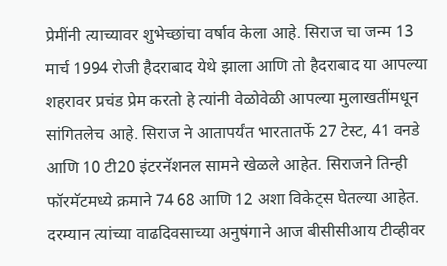प्रेमींनी त्याच्यावर शुभेच्छांचा वर्षाव केला आहे. सिराज चा जन्म 13 मार्च 1994 रोजी हैदराबाद येथे झाला आणि तो हैदराबाद या आपल्या शहरावर प्रचंड प्रेम करतो हे त्यांनी वेळोवेळी आपल्या मुलाखतींमधून सांगितलेच आहे. सिराज ने आतापर्यंत भारतातर्फे 27 टेस्ट, 41 वनडे आणि 10 टी20 इंटरनॅशनल सामने खेळले आहेत. सिराजने तिन्ही फॉरमॅटमध्ये क्रमाने 74 68 आणि 12 अशा विकेट्स घेतल्या आहेत. दरम्यान त्यांच्या वाढदिवसाच्या अनुषंगाने आज बीसीसीआय टीव्हीवर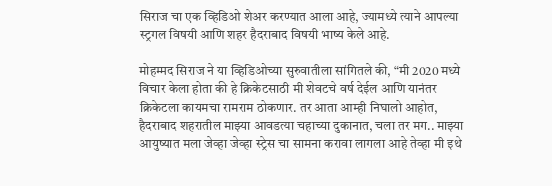सिराज चा एक व्हिडिओ शेअर करण्यात आला आहे, ज्यामध्ये त्याने आपल्या स्ट्रगल विषयी आणि शहर हैदराबाद विषयी भाष्य केले आहे.

मोहम्मद सिराज ने या व्हिडिओच्या सुरुवातीला सांगितले की, “मी 2020 मध्ये विचार केला होता की हे क्रिकेटसाठी मी शेवटचे वर्ष देईल आणि यानंतर क्रिकेटला कायमचा रामराम ठोकणार. तर आता आम्ही निघालो आहोत, हैदराबाद शहरातील माझ्या आवडत्या चहाच्या दुकानात, चला तर मग.. माझ्या आयुष्यात मला जेव्हा जेव्हा स्ट्रेस चा सामना करावा लागला आहे तेव्हा मी इथे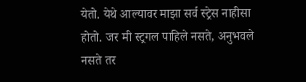येतो. येथे आल्यावर माझा सर्व स्ट्रेस नाहीसा होतो. जर मी स्ट्रगल पाहिले नसते, अनुभवले नसते तर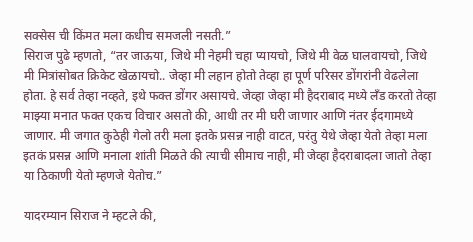सक्सेस ची किंमत मला कधीच समजली नसती.”
सिराज पुढे म्हणतो, “तर जाऊया, जिथे मी नेहमी चहा प्यायचो, जिथे मी वेळ घालवायचो, जिथे मी मित्रांसोबत क्रिकेट खेळायचो.. जेव्हा मी लहान होतो तेव्हा हा पूर्ण परिसर डोंगरांनी वेढलेला होता. हे सर्व तेव्हा नव्हते, इथे फक्त डोंगर असायचे. जेव्हा जेव्हा मी हैदराबाद मध्ये लँड करतो तेव्हा माझ्या मनात फक्त एकच विचार असतो की, आधी तर मी घरी जाणार आणि नंतर ईदगामध्ये जाणार. मी जगात कुठेही गेलो तरी मला इतके प्रसन्न नाही वाटत, परंतु येथे जेव्हा येतो तेव्हा मला इतकं प्रसन्न आणि मनाला शांती मिळते की त्याची सीमाच नाही, मी जेव्हा हैदराबादला जातो तेव्हा या ठिकाणी येतो म्हणजे येतोच.”

यादरम्यान सिराज ने म्हटले की,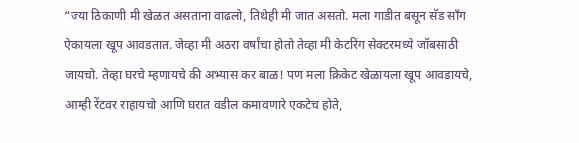“ज्या ठिकाणी मी खेळत असताना वाढलो, तिथेही मी जात असतो. मला गाडीत बसून सॅड सॉंग ऐकायला खूप आवडतात. जेव्हा मी अठरा वर्षांचा होतो तेव्हा मी केटरिंग सेक्टरमध्ये जॉबसाठी जायचो. तेव्हा घरचे म्हणायचे की अभ्यास कर बाळ! पण मला क्रिकेट खेळायला खूप आवडायचे, आम्ही रेंटवर राहायचो आणि घरात वडील कमावणारे एकटेच होते,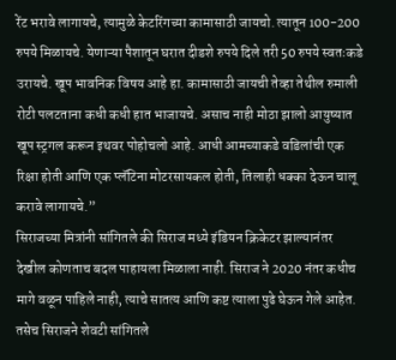रेंट भरावे लागायचे, त्यामुळे केटरिंगच्या कामासाठी जायचो. त्यातून 100-200 रुपये मिळायचे. येणाऱ्या पैशातून घरात दीडशे रुपये दिले तरी 50 रुपये स्वतःकडे उरायचे. खूप भावनिक विषय आहे हा. कामासाठी जायची तेव्हा तेथील रुमाली रोटी पलटताना कधी कधी हात भाजायचे. असाच नाही मोठा झालो आयुष्यात खूप स्ट्रगल करून इथवर पोहोचलो आहे. आधी आमच्याकडे वडिलांची एक रिक्षा होती आणि एक प्लॅटिना मोटरसायकल होती, तिलाही धक्का देऊन चालू करावे लागायचे.”
सिराजच्या मित्रांनी सांगितले की सिराज मध्ये इंडियन क्रिकेटर झाल्यानंतर देखील कोणताच बदल पाहायला मिळाला नाही. सिराज ने 2020 नंतर कधीच मागे वळून पाहिले नाही, त्याचे सातत्य आणि कष्ट त्याला पुढे घेऊन गेले आहेत. तसेच सिराजने शेवटी सांगितले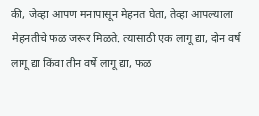की, जेव्हा आपण मनापासून मेहनत घेता, तेव्हा आपल्याला मेहनतीचे फळ जरूर मिळते. त्यासाठी एक लागू द्या, दोन वर्ष लागू द्या किंवा तीन वर्षे लागू द्या, फळ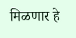मिळणार हे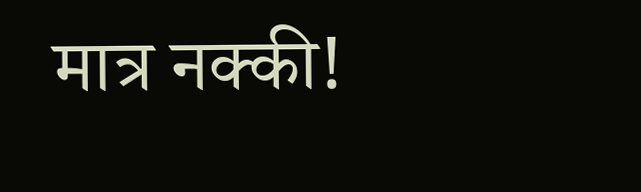मात्र नक्की!